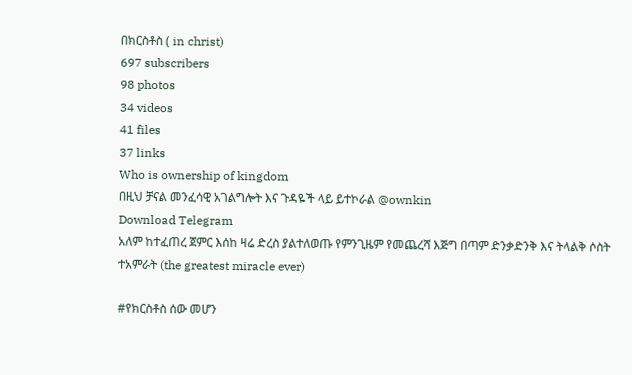በክርስቶስ ( in christ)
697 subscribers
98 photos
34 videos
41 files
37 links
Who is ownership of kingdom
በዚህ ቻናል መንፈሳዊ አገልግሎት እና ጉዳዬች ላይ ይተኮራል @ownkin
Download Telegram
አለም ከተፈጠረ ጀምር እሰከ ዛሬ ድረስ ያልተለወጡ የምንጊዜም የመጨረሻ እጅግ በጣም ድንቃድንቅ እና ትላልቅ ሶስት ተአምራት (the greatest miracle ever)

#የክርስቶስ ሰው መሆን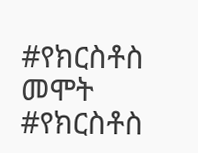#የክርስቶስ መሞት
#የክርስቶስ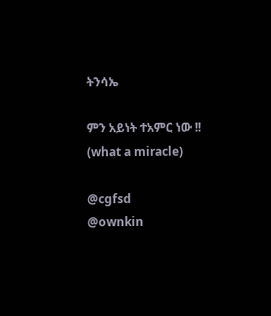ትንሳኤ

ምን አይነት ተአምር ነው !!
(what a miracle)

@cgfsd
@ownkin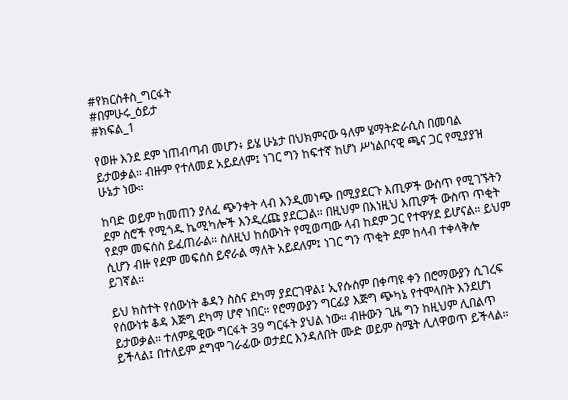#የክርስቶስ_ግርፋት
#በምሁሩ_ዕይታ
#ክፍል_1

የወዙ እንደ ደም ነጠብጣብ መሆን፥ ይሄ ሁኔታ በህክምናው ዓለም ሄማትድራሲስ በመባል ይታወቃል። ብዙም የተለመደ አይደለም፤ ነገር ግን ከፍተኛ ከሆነ ሥነልቦናዊ ጫና ጋር የሚያያዝ ሁኔታ ነው።

ከባድ ወይም ከመጠን ያለፈ ጭንቀት ላብ እንዲመነጭ በሚያደርጉ እጢዎች ውስጥ የሚገኙትን ደም ስሮች የሚጎዱ ኬሚካሎች እንዲረጩ ያደርጋል። በዚህም በእነዚህ እጢዎች ውስጥ ጥቂት የደም መፍሰስ ይፈጠራል። ስለዚህ ከሰውነት የሚወጣው ላብ ከደም ጋር የተዋሃደ ይሆናል። ይህም ሲሆን ብዙ የደም መፍሰስ ይኖራል ማለት አይደለም፤ ነገር ግን ጥቂት ደም ከላብ ተቀላቅሎ ይገኛል።

ይህ ክስተት የሰውነት ቆዳን ስስና ደካማ ያደርገዋል፤ ኢየሱስም በቀጣዩ ቀን በሮማውያን ሲገረፍ የሰውነቱ ቆዳ እጅግ ደካማ ሆኖ ነበር። የሮማውያን ግርፊያ እጅግ ጭካኔ የተሞላበት እንደሆነ ይታወቃል። ተለምዷዊው ግርፋት 39 ግርፋት ያህል ነው። ብዙውን ጊዜ ግን ከዚህም ሊበልጥ ይችላል፤ በተለይም ደግሞ ገራፊው ወታደር እንዳለበት ሙድ ወይም ስሜት ሊለዋወጥ ይችላል።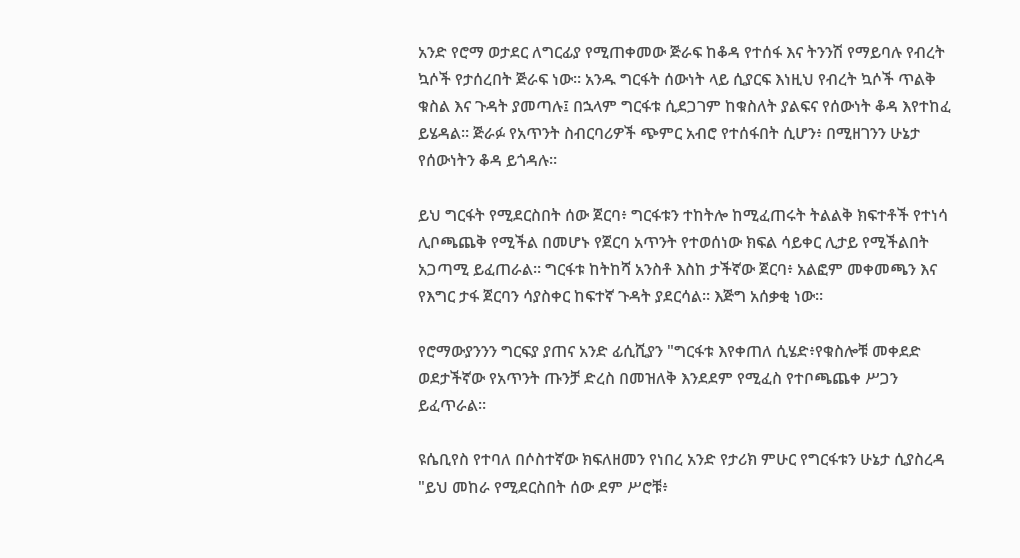አንድ የሮማ ወታደር ለግርፊያ የሚጠቀመው ጅራፍ ከቆዳ የተሰፋ እና ትንንሽ የማይባሉ የብረት ኳሶች የታሰረበት ጅራፍ ነው። አንዱ ግርፋት ሰውነት ላይ ሲያርፍ እነዚህ የብረት ኳሶች ጥልቅ ቁስል እና ጉዳት ያመጣሉ፤ በኋላም ግርፋቱ ሲደጋገም ከቁስለት ያልፍና የሰውነት ቆዳ እየተከፈ ይሄዳል። ጅራፉ የአጥንት ስብርባሪዎች ጭምር አብሮ የተሰፋበት ሲሆን፥ በሚዘገንን ሁኔታ የሰውነትን ቆዳ ይጎዳሉ።

ይህ ግርፋት የሚደርስበት ሰው ጀርባ፥ ግርፋቱን ተከትሎ ከሚፈጠሩት ትልልቅ ክፍተቶች የተነሳ ሊቦጫጨቅ የሚችል በመሆኑ የጀርባ አጥንት የተወሰነው ክፍል ሳይቀር ሊታይ የሚችልበት አጋጣሚ ይፈጠራል። ግርፋቱ ከትከሻ አንስቶ እስከ ታችኛው ጀርባ፥ አልፎም መቀመጫን እና የእግር ታፋ ጀርባን ሳያስቀር ከፍተኛ ጉዳት ያደርሳል። እጅግ አሰቃቂ ነው።

የሮማውያንንን ግርፍያ ያጠና አንድ ፊሲሺያን "ግርፋቱ እየቀጠለ ሲሄድ፥የቁስሎቹ መቀደድ ወደታችኛው የአጥንት ጡንቻ ድረስ በመዝለቅ እንደደም የሚፈስ የተቦጫጨቀ ሥጋን ይፈጥራል።

ዩሴቢየስ የተባለ በሶስተኛው ክፍለዘመን የነበረ አንድ የታሪክ ምሁር የግርፋቱን ሁኔታ ሲያስረዳ "ይህ መከራ የሚደርስበት ሰው ደም ሥሮቹ፥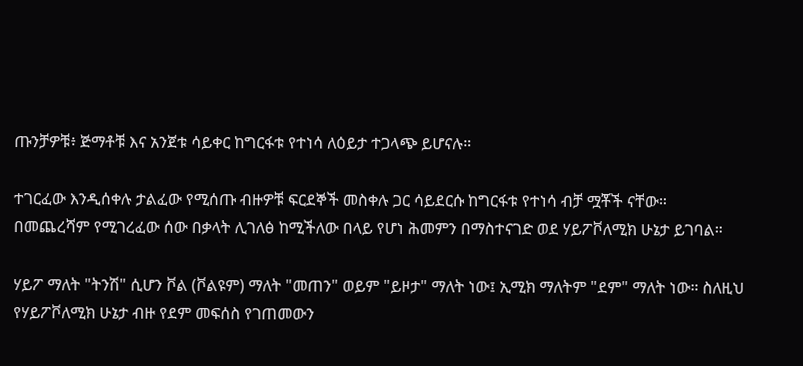ጡንቻዎቹ፥ ጅማቶቹ እና አንጀቱ ሳይቀር ከግርፋቱ የተነሳ ለዕይታ ተጋላጭ ይሆናሉ።

ተገርፈው እንዲሰቀሉ ታልፈው የሚሰጡ ብዙዎቹ ፍርደኞች መስቀሉ ጋር ሳይደርሱ ከግርፋቱ የተነሳ ብቻ ሟቾች ናቸው። በመጨረሻም የሚገረፈው ሰው በቃላት ሊገለፅ ከሚችለው በላይ የሆነ ሕመምን በማስተናገድ ወደ ሃይፖቮለሚክ ሁኔታ ይገባል።

ሃይፖ ማለት "ትንሽ" ሲሆን ቮል (ቮልዩም) ማለት "መጠን" ወይም "ይዞታ" ማለት ነው፤ ኢሚክ ማለትም "ደም" ማለት ነው። ስለዚህ የሃይፖቮለሚክ ሁኔታ ብዙ የደም መፍሰስ የገጠመውን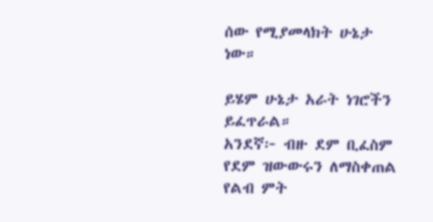ሰው የሚያመላክት ሁኔታ ነው።

ይሄም ሁኔታ አራት ነገሮችን ይፈጥራል።
አንደኛ፦ ብዙ ደም ቢፈስም የደም ዝውውሩን ለማስቀጠል የልብ ምት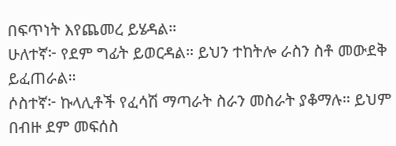በፍጥነት እየጨመረ ይሄዳል።
ሁለተኛ፦ የደም ግፊት ይወርዳል። ይህን ተከትሎ ራስን ስቶ መውደቅ ይፈጠራል።
ሶስተኛ፦ ኩላሊቶች የፈሳሽ ማጣራት ስራን መስራት ያቆማሉ። ይህም በብዙ ደም መፍሰስ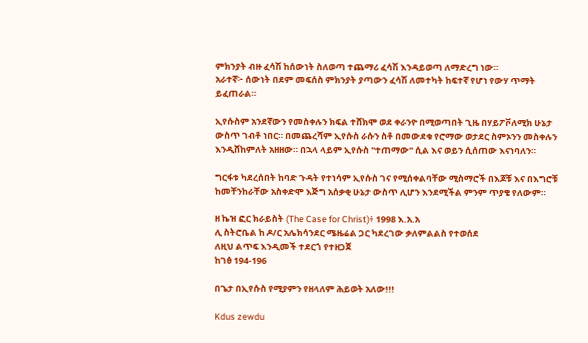ምክንያት ብዙ ፈሳሽ ከሰውነት ስለወጣ ተጨማሪ ፈሳሽ እንዳይወጣ ለማድረግ ነው።
አራተኛ፦ ሰውነት በደም መፍሰስ ምክንያት ያጣውን ፈሳሽ ለመተካት ከፍተኛ የሆነ የውሃ ጥማት ይፈጠራል።

ኢየሱስም አንደኛውን የመስቀሉን ክፍል ተሸክሞ ወደ ቀራንዮ በሚወጣበት ጊዜ በሃይፖቮለሚክ ሁኔታ ውስጥ ገብቶ ነበር። በመጨረሻም ኢየሱስ ራሱን ስቶ በመውደቁ የሮማው ወታደር ስምኦንን መስቀሉን እንዲሸከምለት አዘዘው። በኋላ ላይም ኢየሱስ "ተጠማው" ሲል እና ወይን ሲሰጠው እናነባለን።

ግርፋቱ ካደረሰበት ከባድ ጉዳት የተነሳም ኢየሱስ ገና የሚሰቀልባቸው ሚስማሮች በእጆቹ እና በእግሮቹ ከመቸንከራቸው አስቀድሞ እጅግ አሰቃቂ ሁኔታ ውስጥ ሊሆን እንደሚችል ምንም ጥያቄ የለውም።

ዘ ኬዝ ፎር ክራይስት (The Case for Christ)፥ 1998 እ.አ.አ
ሊ ስትሮቤል ከ ዶ/ር አሌክሳንደር ሜዜሬል ጋር ካደረገው ቃለምልልስ የተወሰደ
ለዚህ ልጥፍ እንዲመች ተደርጎ የተዘጋጀ
ከገፅ 194-196

በጌታ በኢየሱስ የሚያምን የዘላለም ሕይወት አለው!!!

Kdus zewdu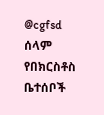@cgfsd
ሰላም የበክርስቶስ ቤተሰቦች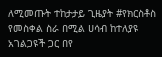ለሚመጡት ተከታታይ ጊዜያት #የክርስቶስ የመስቀል ስራ በሚል ሀሳብ ከተለያዩ አገልጋዩች ጋር በየ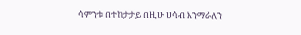ሳምንቱ በተከታታይ በዚሁ ሀሳብ እንማራለን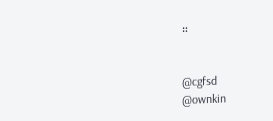።


@cgfsd
@ownkin